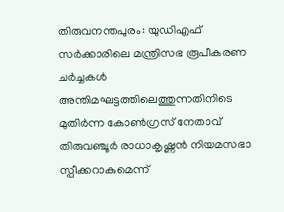തിരുവനന്തപുരം: യുഡിഎഫ് സർക്കാരിലെ മന്ത്രിസഭ രൂപീകരണ ചർച്ചകൾ അന്തിമഘട്ടത്തിലെത്തുന്നതിനിടെ മുതിർന്ന കോൺഗ്രസ് നേതാവ് തിരുവഞ്ചൂർ രാധാകൃഷ്ണൻ നിയമസഭാ സ്പീക്കറാകുമെന്ന്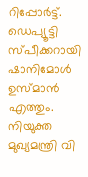റിപ്പോർട്ട്. ഡെപ്യൂട്ടി സ്പീക്കറായി ഷാനിമോൾ ഉസ്മാൻ എത്തും.
നിയുക്ത മുഖ്യമന്ത്രി വി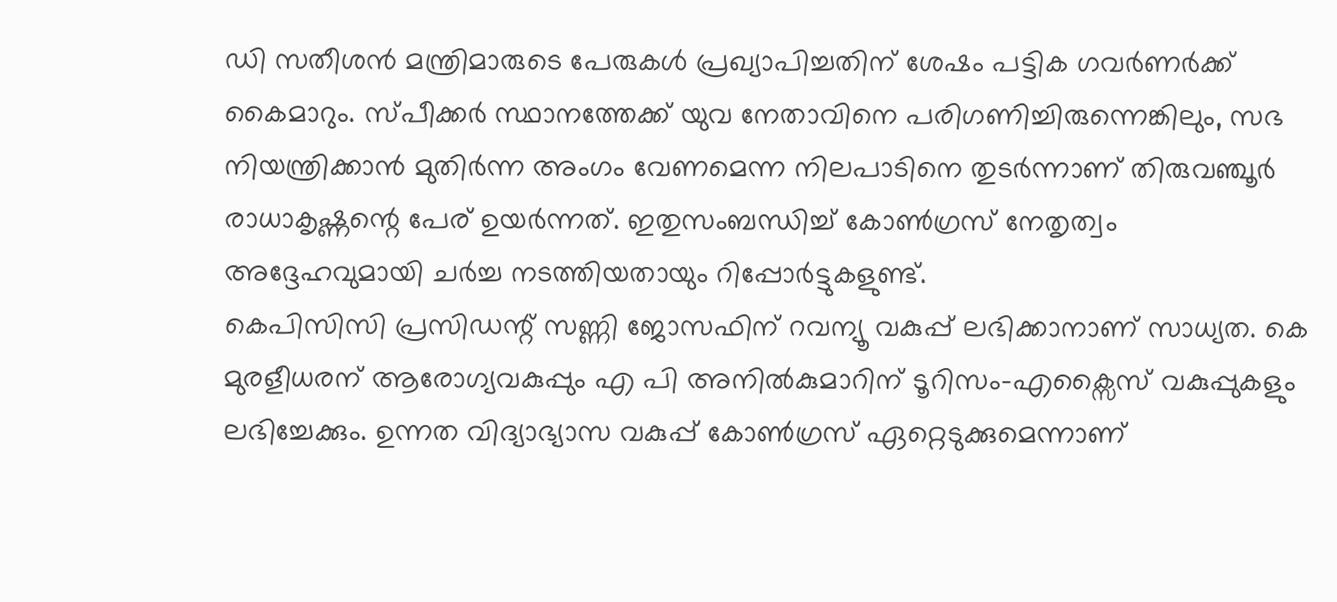ഡി സതീശൻ മന്ത്രിമാരുടെ പേരുകൾ പ്രഖ്യാപിച്ചതിന് ശേഷം പട്ടിക ഗവർണർക്ക് കൈമാറും. സ്പീക്കർ സ്ഥാനത്തേക്ക് യുവ നേതാവിനെ പരിഗണിച്ചിരുന്നെങ്കിലും, സഭ നിയന്ത്രിക്കാൻ മുതിർന്ന അംഗം വേണമെന്ന നിലപാടിനെ തുടർന്നാണ് തിരുവഞ്ചൂർ രാധാകൃഷ്ണന്റെ പേര് ഉയർന്നത്. ഇതുസംബന്ധിച്ച് കോൺഗ്രസ് നേതൃത്വം അദ്ദേഹവുമായി ചർച്ച നടത്തിയതായും റിപ്പോർട്ടുകളുണ്ട്.
കെപിസിസി പ്രസിഡന്റ് സണ്ണി ജോസഫിന് റവന്യൂ വകുപ്പ് ലഭിക്കാനാണ് സാധ്യത. കെ മുരളീധരന് ആരോഗ്യവകുപ്പും എ പി അനിൽകുമാറിന് ടൂറിസം-എക്സൈസ് വകുപ്പുകളും ലഭിച്ചേക്കും. ഉന്നത വിദ്യാഭ്യാസ വകുപ്പ് കോൺഗ്രസ് ഏറ്റെടുക്കുമെന്നാണ്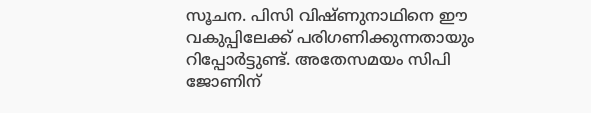സൂചന. പിസി വിഷ്ണുനാഥിനെ ഈ വകുപ്പിലേക്ക് പരിഗണിക്കുന്നതായും റിപ്പോർട്ടുണ്ട്. അതേസമയം സിപി ജോണിന്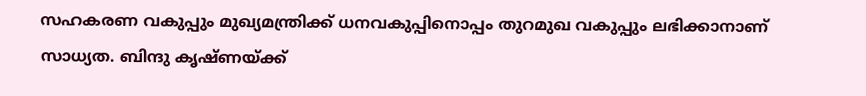സഹകരണ വകുപ്പും മുഖ്യമന്ത്രിക്ക് ധനവകുപ്പിനൊപ്പം തുറമുഖ വകുപ്പും ലഭിക്കാനാണ് സാധ്യത. ബിന്ദു കൃഷ്ണയ്ക്ക്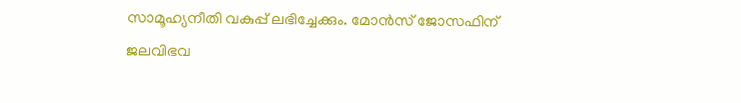സാമൂഹ്യനീതി വകുപ്പ് ലഭിച്ചേക്കും. മോൻസ് ജോസഫിന് ജലവിഭവ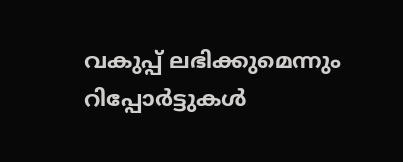വകുപ്പ് ലഭിക്കുമെന്നും റിപ്പോർട്ടുകൾ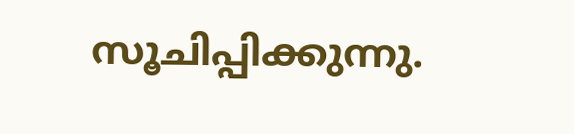സൂചിപ്പിക്കുന്നു.